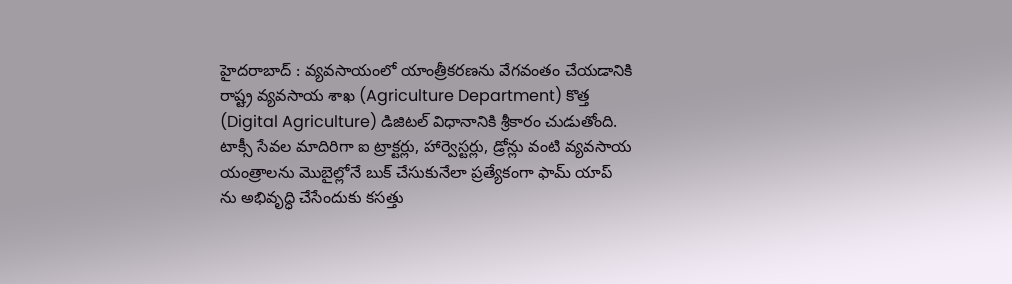హైదరాబాద్ : వ్యవసాయంలో యాంత్రీకరణను వేగవంతం చేయడానికి రాష్ట్ర వ్యవసాయ శాఖ (Agriculture Department) కొత్త (Digital Agriculture) డిజిటల్ విధానానికి శ్రీకారం చుడుతోంది. టాక్సీ సేవల మాదిరిగా ఐ ట్రాక్టర్లు, హార్వెస్టర్లు, డ్రోన్లు వంటి వ్యవసాయ యంత్రాలను మొబైల్లోనే బుక్ చేసుకునేలా ప్రత్యేకంగా ఫామ్ యాప్ ను అభివృద్ధి చేసేందుకు కసత్తు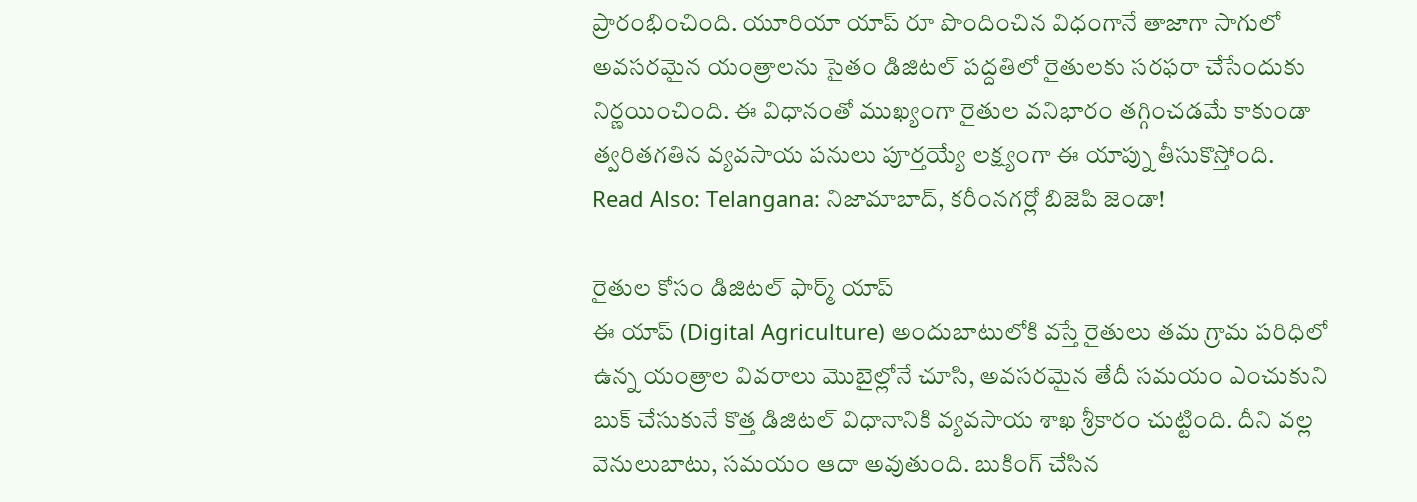ప్రారంభించింది. యూరియా యాప్ రూ పొందించిన విధంగానే తాజాగా సాగులో అవసరమైన యంత్రాలను సైతం డిజిటల్ పద్దతిలో రైతులకు సరఫరా చేసేందుకు నిర్ణయించింది. ఈ విధానంతో ముఖ్యంగా రైతుల వనిభారం తగ్గించడమే కాకుండా త్వరితగతిన వ్యవసాయ పనులు పూర్తయ్యే లక్ష్యంగా ఈ యాప్ను తీసుకొస్తోంది.
Read Also: Telangana: నిజామాబాద్, కరీంనగర్లో బిజెపి జెండా!

రైతుల కోసం డిజిటల్ ఫార్మ్ యాప్
ఈ యాప్ (Digital Agriculture) అందుబాటులోకి వస్తే రైతులు తమ గ్రామ పరిధిలో ఉన్న యంత్రాల వివరాలు మొబైల్లోనే చూసి, అవసరమైన తేదీ సమయం ఎంచుకుని బుక్ చేసుకునే కొత్త డిజిటల్ విధానానికి వ్యవసాయ శాఖ శ్రీకారం చుట్టింది. దీని వల్ల వెనులుబాటు, సమయం ఆదా అవుతుంది. బుకింగ్ చేసిన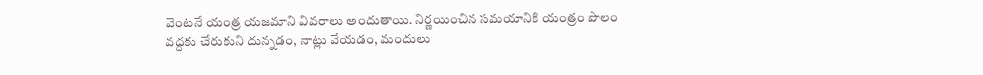వెంటనే యంత్ర యజమాని వివరాలు అందుతాయి. నిర్ణయించిన సమయానికి యంత్రం పొలం వద్దకు చేరుకుని దున్నడం, నాట్లు వేయడం, మందులు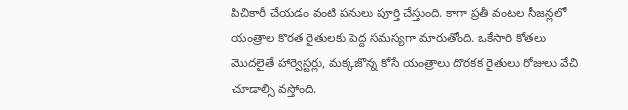పిచికారీ చేయడం వంటి పనులు పూర్తి చేస్తుంది. కాగా ప్రతీ వంటల సీజన్లలో యంత్రాల కొరత రైతులకు పెద్ద సమస్యగా మారుతోంది. ఒకేసారి కోతలు మొదలైతే హార్వెస్టర్లు, మక్కజొన్న కోసే యంత్రాలు దొరకక రైతులు రోజులు వేచి చూడాల్సి వస్తోంది.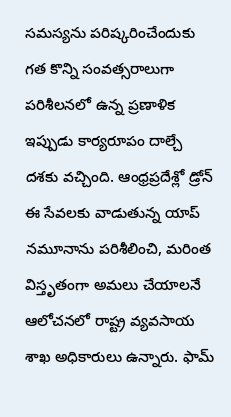సమస్యను పరిష్కరించేందుకు గత కొన్ని సంవత్సరాలుగా పరిశీలనలో ఉన్న ప్రణాళిక ఇప్పుడు కార్యరూపం దాల్చే దశకు వచ్చింది. ఆంధ్రప్రదేశ్లో డ్రోన్ ఈ సేవలకు వాడుతున్న యాప్ నమూనాను పరిశీలించి, మరింత విస్తృతంగా అమలు చేయాలనే ఆలోచనలో రాష్ట్ర వ్యవసాయ శాఖ అధికారులు ఉన్నారు. ఫామ్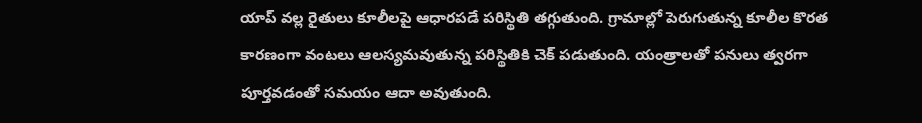యాప్ వల్ల రైతులు కూలీలపై ఆధారపడే పరిస్థితి తగ్గుతుంది. గ్రామాల్లో పెరుగుతున్న కూలీల కొరత కారణంగా వంటలు ఆలస్యమవుతున్న పరిస్థితికి చెక్ పడుతుంది. యంత్రాలతో పనులు త్వరగా పూర్తవడంతో సమయం ఆదా అవుతుంది.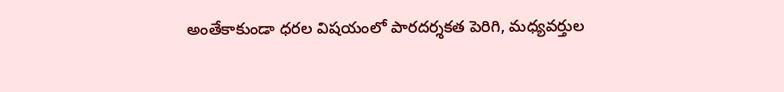అంతేకాకుండా ధరల విషయంలో పారదర్శకత పెరిగి, మధ్యవర్తుల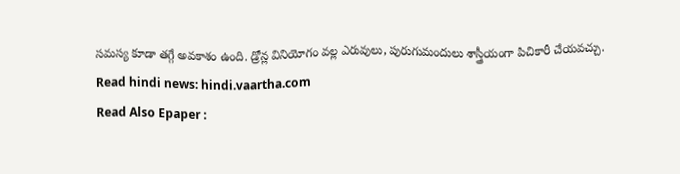సమస్య కూడా తగ్గే అవకాశం ఉంది. డ్రోన్ల వినియోగం వల్ల ఎరువులు, పురుగుమందులు శాస్త్రీయంగా పిచికారీ చేయవచ్చు.
Read hindi news: hindi.vaartha.com
Read Also Epaper :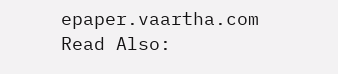epaper.vaartha.com
Read Also: